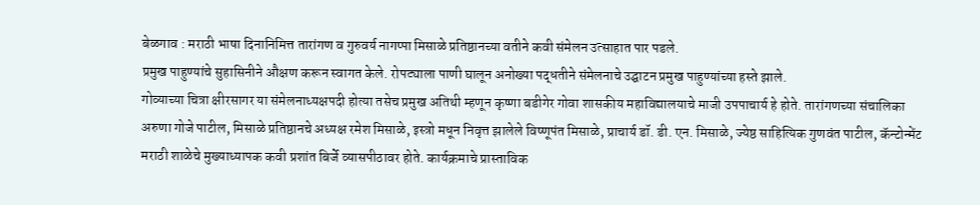बेळगाव : मराठी भाषा दिनानिमित्त तारांगण व गुरुवर्य नागप्पा मिसाळे प्रतिष्ठानच्या वतीने कवी संमेलन उत्साहात पार पडले.
प्रमुख पाहुण्यांचे सुहासिनीने औक्षण करून स्वागत केले. रोपट्याला पाणी घालून अनोख्या पद्धतीने संमेलनाचे उद्घाटन प्रमुख पाहुण्यांच्या हस्ते झाले.
गोव्याच्या चित्रा क्षीरसागर या संमेलनाध्यक्षपदी होत्या तसेच प्रमुख अतिथी म्हणून कृष्णा बडीगेर गोवा शासकीय महाविद्यालयाचे माजी उपपाचार्य हे होते. तारांगणच्या संचालिका अरुणा गोजे पाटील, मिसाळे प्रतिष्ठानचे अध्यक्ष रमेश मिसाळे, इस्त्रो मधून निवृत्त झालेले विष्णूपंत मिसाळे, प्राचार्य डॉ. डी. एन. मिसाळे, ज्येष्ठ साहित्यिक गुणवंत पाटील, कॅन्टोन्मेंट मराठी शाळेचे मुख्याध्यापक कवी प्रशांत बिर्जे व्यासपीठावर होते. कार्यक्रमाचे प्रास्ताविक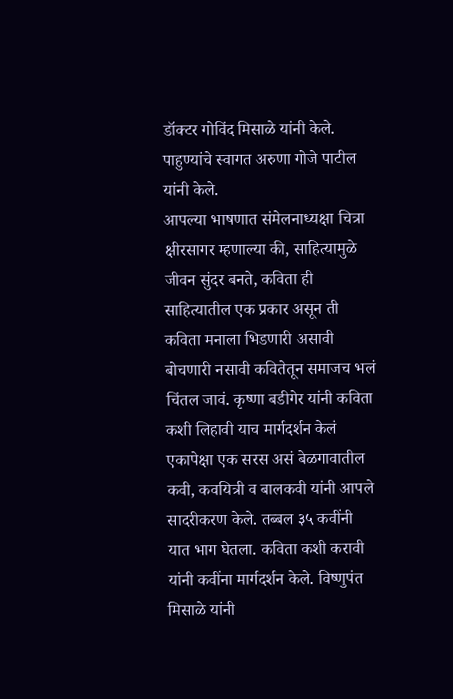डॉक्टर गोविंद मिसाळे यांनी केले. पाहुण्यांचे स्वागत अरुणा गोजे पाटील यांनी केले.
आपल्या भाषणात संमेलनाध्यक्षा चित्रा क्षीरसागर म्हणाल्या की, साहित्यामुळे जीवन सुंदर बनते, कविता ही साहित्यातील एक प्रकार असून ती कविता मनाला भिडणारी असावी बोचणारी नसावी कवितेतून समाजच भलं चिंतल जावं. कृष्णा बडीगेर यांनी कविता कशी लिहावी याच मार्गदर्शन केलं एकापेक्षा एक सरस असं बेळगावातील कवी, कवयित्री व बालकवी यांनी आपले सादरीकरण केले. तब्बल ३५ कवींनी यात भाग घेतला. कविता कशी करावी यांनी कवींना मार्गदर्शन केले. विष्णुपंत मिसाळे यांनी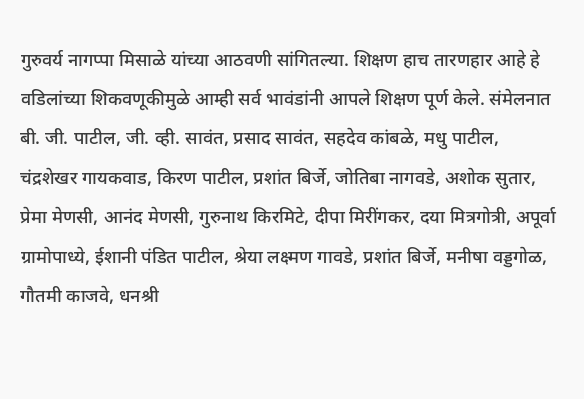गुरुवर्य नागप्पा मिसाळे यांच्या आठवणी सांगितल्या. शिक्षण हाच तारणहार आहे हे वडिलांच्या शिकवणूकीमुळे आम्ही सर्व भावंडांनी आपले शिक्षण पूर्ण केले. संमेलनात बी. जी. पाटील, जी. व्ही. सावंत, प्रसाद सावंत, सहदेव कांबळे, मधु पाटील, चंद्रशेखर गायकवाड, किरण पाटील, प्रशांत बिर्जे, जोतिबा नागवडे, अशोक सुतार, प्रेमा मेणसी, आनंद मेणसी, गुरुनाथ किरमिटे, दीपा मिरींगकर, दया मित्रगोत्री, अपूर्वा ग्रामोपाध्ये, ईशानी पंडित पाटील, श्रेया लक्ष्मण गावडे, प्रशांत बिर्जे, मनीषा वड्डगोळ, गौतमी काजवे, धनश्री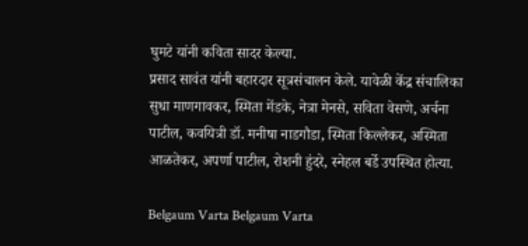घुमटे यांनी कविता सादर केल्या.
प्रसाद सावंत यांनी बहारदार सूत्रसंचालन केले. यावेळी केंद्र संचालिका सुधा माणगावकर, स्मिता मेंडके, नेत्रा मेनसे, सविता वेसणे, अर्चना पाटील, कवयित्री डॉ. मनीषा नाडगौडा, स्मिता किल्लेकर, अस्मिता आळतेकर, अपर्णा पाटील, रोशनी हुंदरे, स्नेहल बर्डे उपस्थित होत्या.

Belgaum Varta Belgaum Varta